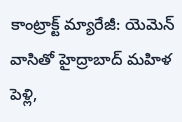కాంట్రాక్ట్ మ్యారేజీ: యెమెన్ వాసితో హైద్రాబాద్ మహిళ పెళ్లి,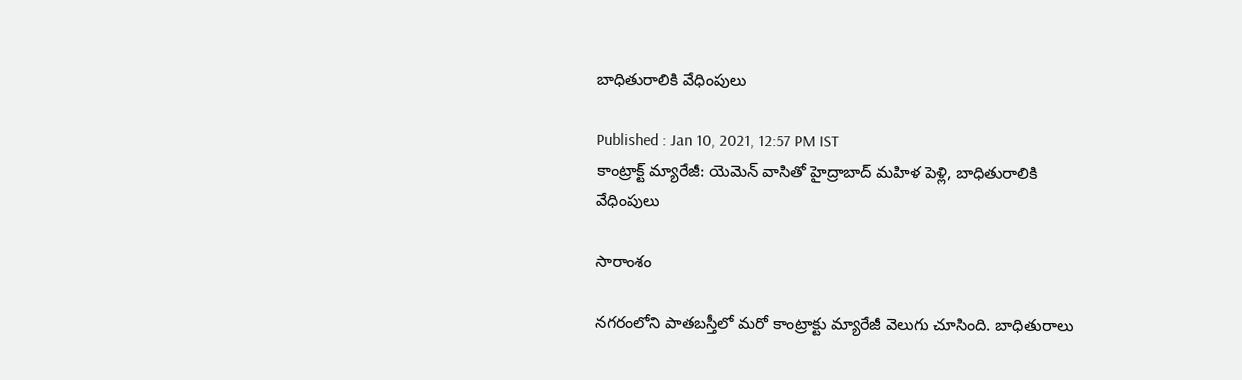బాధితురాలికి వేధింపులు

Published : Jan 10, 2021, 12:57 PM IST
కాంట్రాక్ట్ మ్యారేజీ: యెమెన్ వాసితో హైద్రాబాద్ మహిళ పెళ్లి, బాధితురాలికి వేధింపులు

సారాంశం

నగరంలోని పాతబస్తీలో మరో కాంట్రాక్టు మ్యారేజీ వెలుగు చూసింది. బాధితురాలు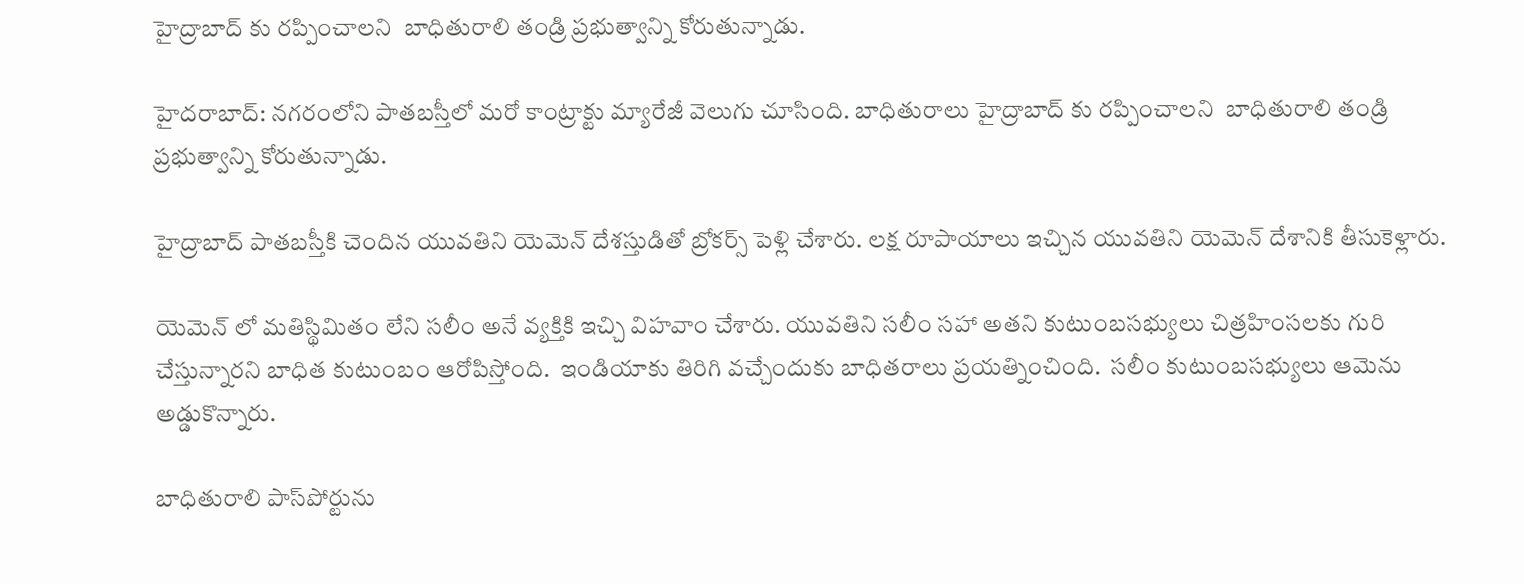హైద్రాబాద్ కు రప్పించాలని  బాధితురాలి తండ్రి ప్రభుత్వాన్ని కోరుతున్నాడు.

హైదరాబాద్: నగరంలోని పాతబస్తీలో మరో కాంట్రాక్టు మ్యారేజీ వెలుగు చూసింది. బాధితురాలు హైద్రాబాద్ కు రప్పించాలని  బాధితురాలి తండ్రి ప్రభుత్వాన్ని కోరుతున్నాడు.

హైద్రాబాద్ పాతబస్తీకి చెందిన యువతిని యెమెన్ దేశస్తుడితో బ్రోకర్స్ పెళ్లి చేశారు. లక్ష రూపాయాలు ఇచ్చిన యువతిని యెమెన్ దేశానికి తీసుకెళ్లారు.

యెమెన్ లో మతిస్థిమితం లేని సలీం అనే వ్యక్తికి ఇచ్చి విహవాం చేశారు. యువతిని సలీం సహా అతని కుటుంబసభ్యులు చిత్రహింసలకు గురి చేస్తున్నారని బాధిత కుటుంబం ఆరోపిస్తోంది.  ఇండియాకు తిరిగి వచ్చేందుకు బాధితరాలు ప్రయత్నించింది.  సలీం కుటుంబసభ్యులు ఆమెను అడ్డుకొన్నారు.

బాధితురాలి పాస్‌పోర్టును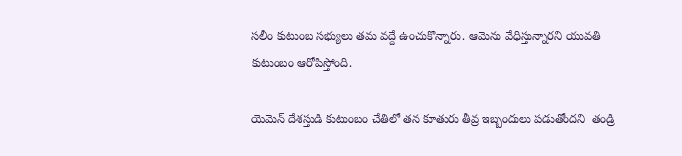సలీం కుటుంబ సభ్యులు తమ వద్దే ఉంచుకొన్నారు. ఆమెను వేధిస్తున్నారని యువతి కుటుంబం ఆరోపిస్తోంది.

యెమెన్ దేశస్తుడి కుటుంబం చేతిలో తన కూతురు తీవ్ర ఇబ్బందులు పడుతోందని  తండ్రి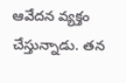ఆవేదన వ్యక్తం చేస్తున్నాడు. తన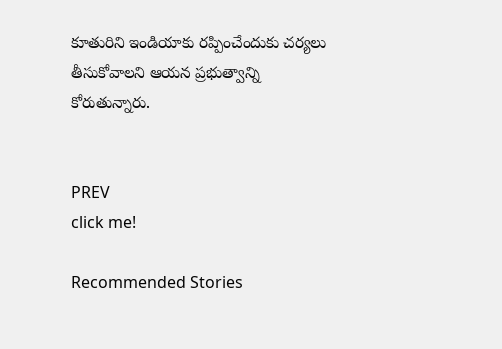కూతురిని ఇండియాకు రప్పించేందుకు చర్యలు తీసుకోవాలని ఆయన ప్రభుత్వాన్ని కోరుతున్నారు.


PREV
click me!

Recommended Stories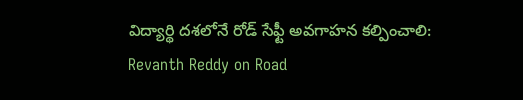విద్యార్థి దశలోనే రోడ్ సేఫ్టీ అవగాహన కల్పించాలి: Revanth Reddy on Road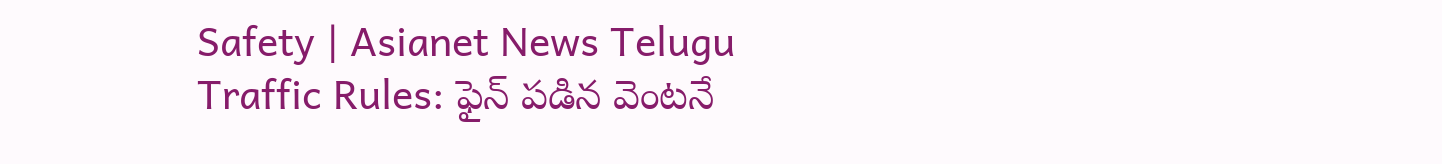Safety | Asianet News Telugu
Traffic Rules: ఫైన్ ప‌డిన వెంట‌నే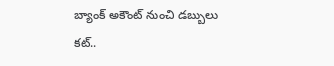బ్యాంక్ అకౌంట్ నుంచి డ‌బ్బులు క‌ట్‌..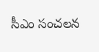సీఎం సంచలన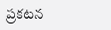ప్ర‌క‌ట‌న